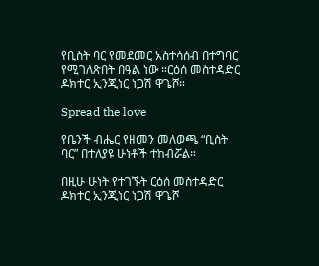የቢስት ባር የመደመር አስተሳሰብ በተግባር የሚገለጽበት በዓል ነው ።ርዕሰ መስተዳድር ዶክተር ኢንጂነር ነጋሽ ዋጌሾ።

Spread the love

የቤንች ብሔር የዘመን መለወጫ “ቢስት ባር” በተለያዩ ሁነቶች ተከብሯል።

በዚሁ ሁነት የተገኙት ርዕሰ መስተዳድር ዶክተር ኢንጂነር ነጋሽ ዋጌሾ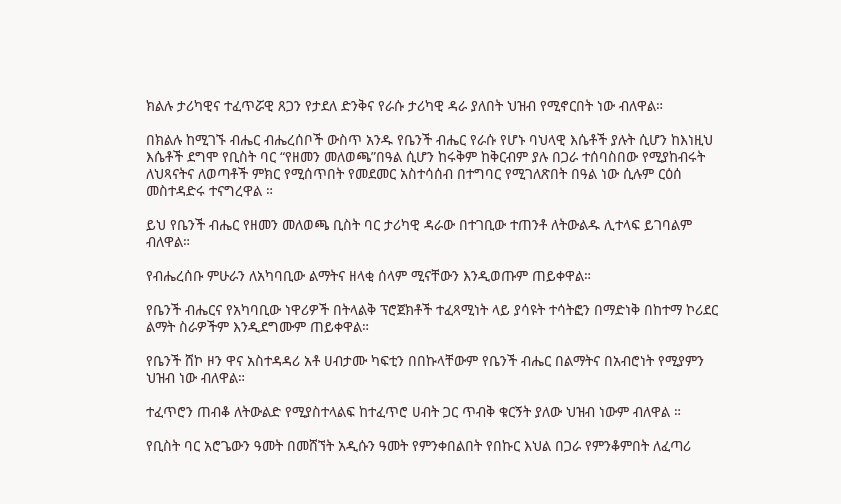ክልሉ ታሪካዊና ተፈጥሯዊ ጸጋን የታደለ ድንቅና የራሱ ታሪካዊ ዳራ ያለበት ህዝብ የሚኖርበት ነው ብለዋል።

በክልሉ ከሚገኙ ብሔር ብሔረሰቦች ውስጥ አንዱ የቤንች ብሔር የራሱ የሆኑ ባህላዊ እሴቶች ያሉት ሲሆን ከእነዚህ እሴቶች ደግሞ የቢስት ባር “የዘመን መለወጫ”በዓል ሲሆን ከሩቅም ከቅርብም ያሉ በጋራ ተሰባስበው የሚያከብሩት ለህጻናትና ለወጣቶች ምክር የሚሰጥበት የመደመር አስተሳሰብ በተግባር የሚገለጽበት በዓል ነው ሲሉም ርዕሰ መስተዳድሩ ተናግረዋል ።

ይህ የቤንች ብሔር የዘመን መለወጫ ቢስት ባር ታሪካዊ ዳራው በተገቢው ተጠንቶ ለትውልዱ ሊተላፍ ይገባልም ብለዋል።

የብሔረሰቡ ምሁራን ለአካባቢው ልማትና ዘላቂ ሰላም ሚናቸውን እንዲወጡም ጠይቀዋል።

የቤንች ብሔርና የአካባቢው ነዋሪዎች በትላልቅ ፕሮጀክቶች ተፈጻሚነት ላይ ያሳዩት ተሳትፎን በማድነቅ በከተማ ኮሪደር ልማት ስራዎችም እንዲደግሙም ጠይቀዋል።

የቤንች ሸኮ ዞን ዋና አስተዳዳሪ አቶ ሀብታሙ ካፍቲን በበኩላቸውም የቤንች ብሔር በልማትና በአብሮነት የሚያምን ህዝብ ነው ብለዋል።

ተፈጥሮን ጠብቆ ለትውልድ የሚያስተላልፍ ከተፈጥሮ ሀብት ጋር ጥብቅ ቁርኝት ያለው ህዝብ ነውም ብለዋል ።

የቢስት ባር አሮጌውን ዓመት በመሸኘት አዲሱን ዓመት የምንቀበልበት የበኩር እህል በጋራ የምንቆምበት ለፈጣሪ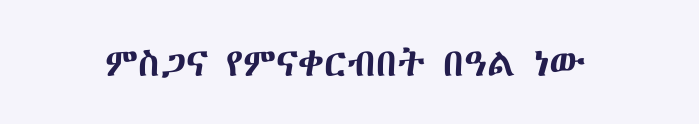ምስጋና የምናቀርብበት በዓል ነው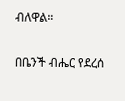ብለዋል።

በቤንች ብሔር የደረሰ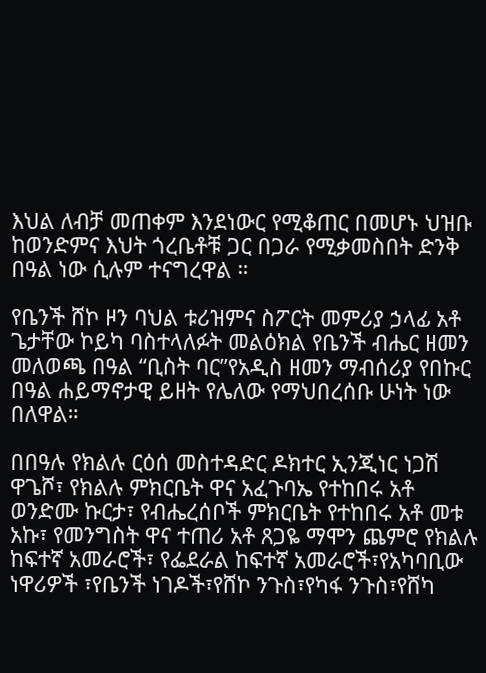እህል ለብቻ መጠቀም እንደነውር የሚቆጠር በመሆኑ ህዝቡ ከወንድምና እህት ጎረቤቶቹ ጋር በጋራ የሚቃመስበት ድንቅ በዓል ነው ሲሉም ተናግረዋል ።

የቤንች ሸኮ ዞን ባህል ቱሪዝምና ስፖርት መምሪያ ኃላፊ አቶ ጌታቸው ኮይካ ባስተላለፉት መልዕክል የቤንች ብሔር ዘመን መለወጫ በዓል “ቢስት ባር”የአዲስ ዘመን ማብሰሪያ የበኩር በዓል ሐይማኖታዊ ይዘት የሌለው የማህበረሰቡ ሁነት ነው በለዋል።

በበዓሉ የክልሉ ርዕሰ መስተዳድር ዶክተር ኢንጂነር ነጋሽ ዋጌሾ፣ የክልሉ ምክርቤት ዋና አፈጉባኤ የተከበሩ አቶ ወንድሙ ኩርታ፣ የብሔረሰቦች ምክርቤት የተከበሩ አቶ መቱ አኩ፣ የመንግስት ዋና ተጠሪ አቶ ጸጋዬ ማሞን ጨምሮ የክልሉ ከፍተኛ አመራሮች፣ የፌደራል ከፍተኛ አመራሮች፣የአካባቢው ነዋሪዎች ፣የቤንች ነገዶች፣የሸኮ ንጉስ፣የካፋ ንጉስ፣የሸካ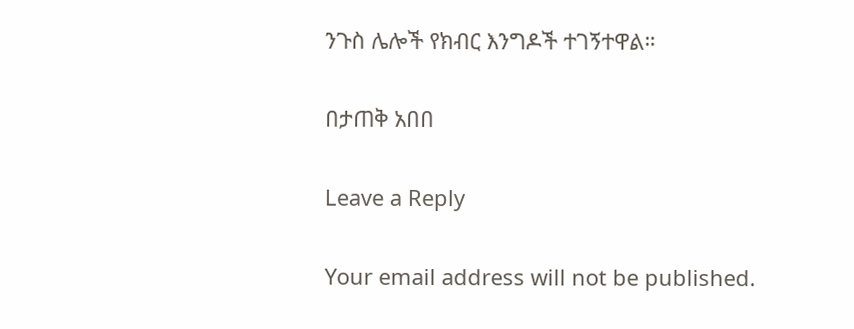ንጉስ ሌሎች የክብር እንግዶች ተገኝተዋል።

በታጠቅ አበበ

Leave a Reply

Your email address will not be published.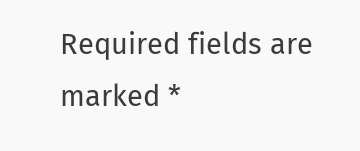Required fields are marked *